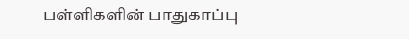பள்ளிகளின் பாதுகாப்பு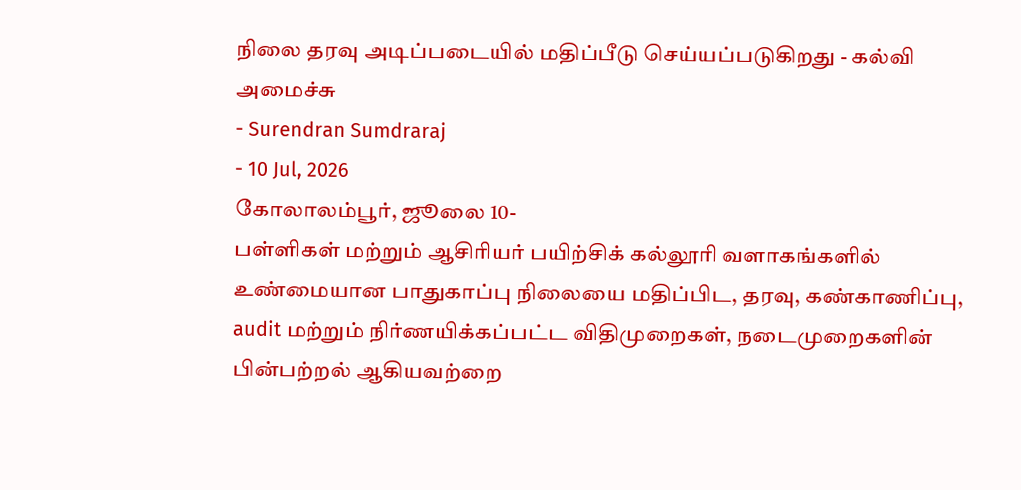நிலை தரவு அடிப்படையில் மதிப்பீடு செய்யப்படுகிறது - கல்வி அமைச்சு
- Surendran Sumdraraj
- 10 Jul, 2026
கோலாலம்பூர், ஜூலை 10-
பள்ளிகள் மற்றும் ஆசிரியர் பயிற்சிக் கல்லூரி வளாகங்களில் உண்மையான பாதுகாப்பு நிலையை மதிப்பிட, தரவு, கண்காணிப்பு, audit மற்றும் நிர்ணயிக்கப்பட்ட விதிமுறைகள், நடைமுறைகளின் பின்பற்றல் ஆகியவற்றை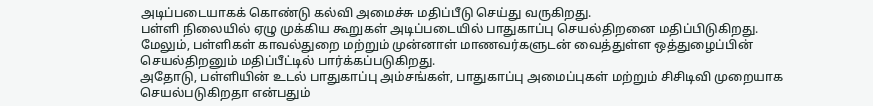அடிப்படையாகக் கொண்டு கல்வி அமைச்சு மதிப்பீடு செய்து வருகிறது.
பள்ளி நிலையில் ஏழு முக்கிய கூறுகள் அடிப்படையில் பாதுகாப்பு செயல்திறனை மதிப்பிடுகிறது.
மேலும், பள்ளிகள் காவல்துறை மற்றும் முன்னாள் மாணவர்களுடன் வைத்துள்ள ஒத்துழைப்பின் செயல்திறனும் மதிப்பீட்டில் பார்க்கப்படுகிறது.
அதோடு, பள்ளியின் உடல் பாதுகாப்பு அம்சங்கள், பாதுகாப்பு அமைப்புகள் மற்றும் சிசிடிவி முறையாக செயல்படுகிறதா என்பதும்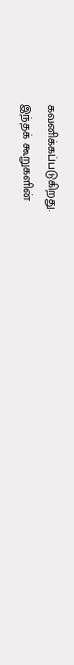கவனிக்கப்படுகிறது.
இந்தக் கூறுகளின்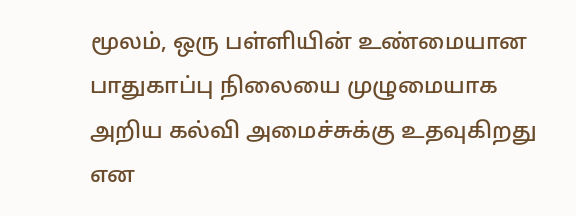மூலம், ஒரு பள்ளியின் உண்மையான பாதுகாப்பு நிலையை முழுமையாக அறிய கல்வி அமைச்சுக்கு உதவுகிறது என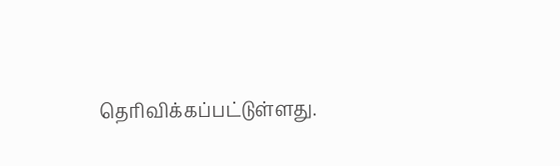தெரிவிக்கப்பட்டுள்ளது.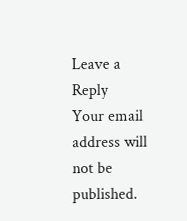Leave a Reply
Your email address will not be published.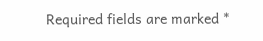Required fields are marked *